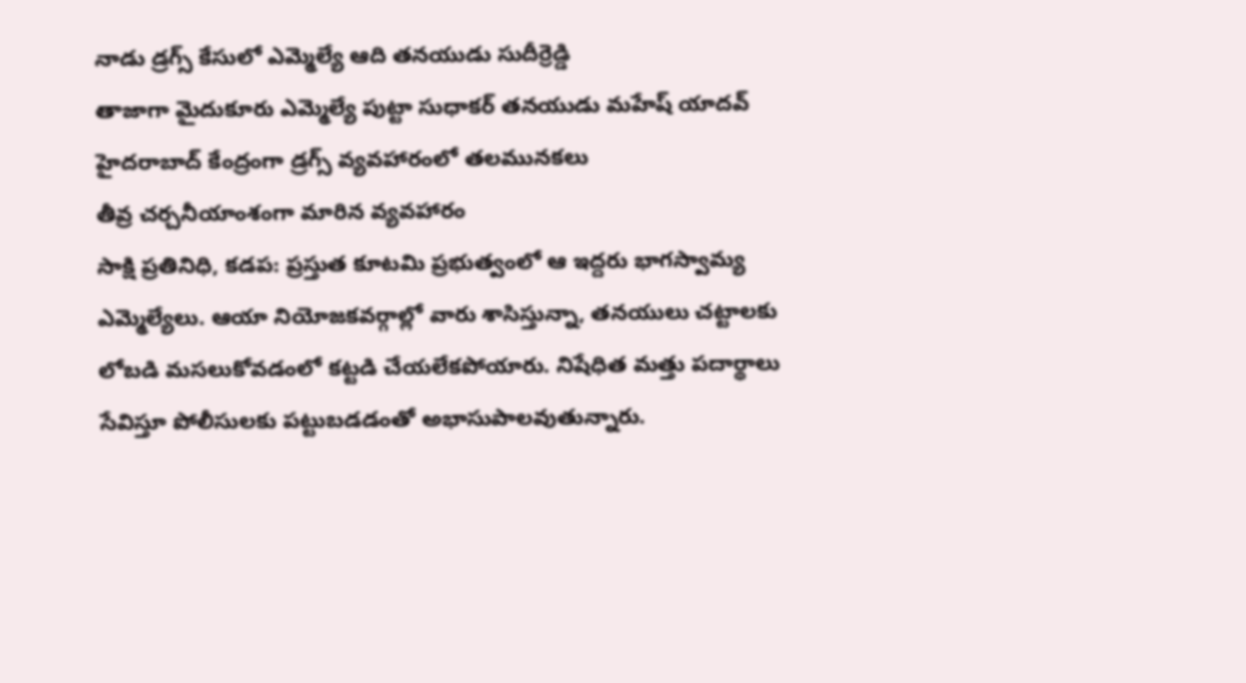నాడు డ్రగ్స్ కేసులో ఎమ్మెల్యే ఆది తనయుడు సుదీర్రెడ్డి
తాజాగా మైదుకూరు ఎమ్మెల్యే పుట్టా సుధాకర్ తనయుడు మహేష్ యాదవ్
హైదరాబాద్ కేంద్రంగా డ్రగ్స్ వ్యవహారంలో తలమునకలు
తీవ్ర చర్చనీయాంశంగా మారిన వ్యవహారం
సాక్షి ప్రతినిధి, కడప: ప్రస్తుత కూటమి ప్రభుత్వంలో ఆ ఇద్దరు భాగస్వామ్య ఎమ్మెల్యేలు. ఆయా నియోజకవర్గాల్లో వారు శాసిస్తున్నా, తనయులు చట్టాలకు లోబడి మసలుకోవడంలో కట్టడి చేయలేకపోయారు. నిషేధిత మత్తు పదార్థాలు సేవిస్తూ పోలీసులకు పట్టుబడడంతో అభాసుపాలవుతున్నారు.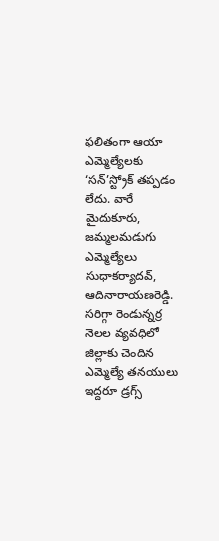ఫలితంగా ఆయా ఎమ్మెల్యేలకు ‘సన్’స్ట్రోక్ తప్పడం లేదు. వారే మైదుకూరు, జమ్మలమడుగు ఎమ్మెల్యేలు సుధాకర్యాదవ్, ఆదినారాయణరెడ్డి. సరిగ్గా రెండున్నర్ర నెలల వ్యవధిలో జిల్లాకు చెందిన ఎమ్మెల్యే తనయులు ఇద్దరూ డ్రగ్స్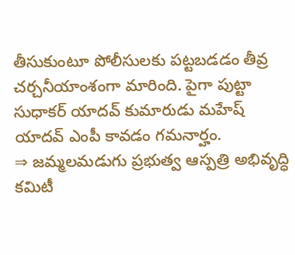తీసుకుంటూ పోలీసులకు పట్టబడడం తీవ్ర చర్చనీయాంశంగా మారింది. పైగా పుట్టా సుధాకర్ యాదవ్ కుమారుడు మహేష్ యాదవ్ ఎంపీ కావడం గమనార్హం.
⇒ జమ్మలమడుగు ప్రభుత్వ ఆస్పత్రి అభివృద్ధి కమిటీ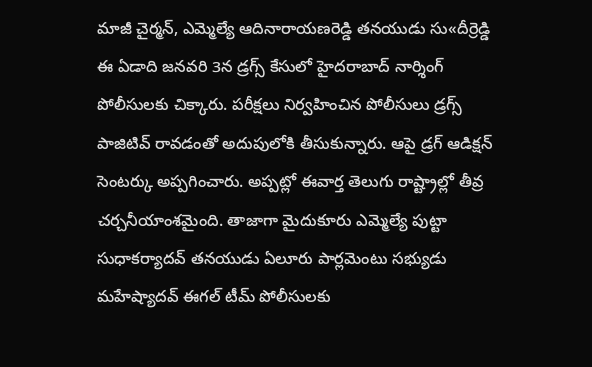మాజీ చైర్మన్, ఎమ్మెల్యే ఆదినారాయణరెడ్డి తనయుడు సు«దీర్రెడ్డి ఈ ఏడాది జనవరి 3న డ్రగ్స్ కేసులో హైదరాబాద్ నార్శింగ్ పోలీసులకు చిక్కారు. పరీక్షలు నిర్వహించిన పోలీసులు డ్రగ్స్ పాజిటివ్ రావడంతో అదుపులోకి తీసుకున్నారు. ఆపై డ్రగ్ ఆడిక్షన్ సెంటర్కు అప్పగించారు. అప్పట్లో ఈవార్త తెలుగు రాష్ట్రాల్లో తీవ్ర చర్చనీయాంశమైంది. తాజాగా మైదుకూరు ఎమ్మెల్యే పుట్టా సుధాకర్యాదవ్ తనయుడు ఏలూరు పార్లమెంటు సభ్యుడు మహేష్యాదవ్ ఈగల్ టీమ్ పోలీసులకు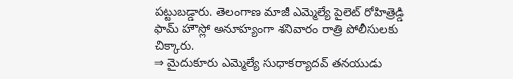పట్టుబడ్డారు. తెలంగాణ మాజీ ఎమ్మెల్యే పైలెట్ రోహిత్రెడ్డి ఫామ్ హౌస్లో అనూహ్యంగా శనివారం రాత్రి పోలీసులకు చిక్కారు.
⇒ మైదుకూరు ఎమ్మెల్యే సుధాకర్యాదవ్ తనయుడు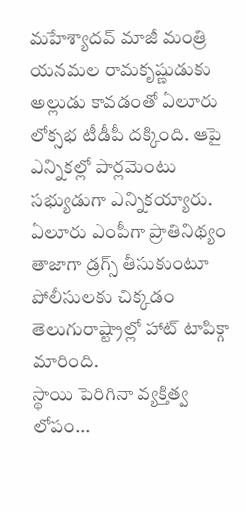మహేశ్యాదవ్ మాజీ మంత్రి యనమల రామకృష్ణుడుకు అల్లుడు కావడంతో ఏలూరు లోక్సభ టీడీపీ దక్కింది. ఆపై ఎన్నికల్లో పార్లమెంటు సభ్యుడుగా ఎన్నికయ్యారు. ఏలూరు ఎంపీగా ప్రాతినిథ్యం తాజాగా డ్రగ్స్ తీసుకుంటూ పోలీసులకు చిక్కడం తెలుగురాష్ట్రాల్లో హాట్ టాపిక్గా మారింది.
స్థాయి పెరిగినా వ్యక్తిత్వ లోపం...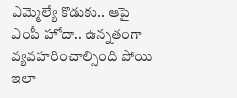ఎమ్మెల్యే కొడుకు.. ఆపై ఎంపీ హోదా.. ఉన్నతంగా వ్యవహరించాల్సింది పోయి ఇలా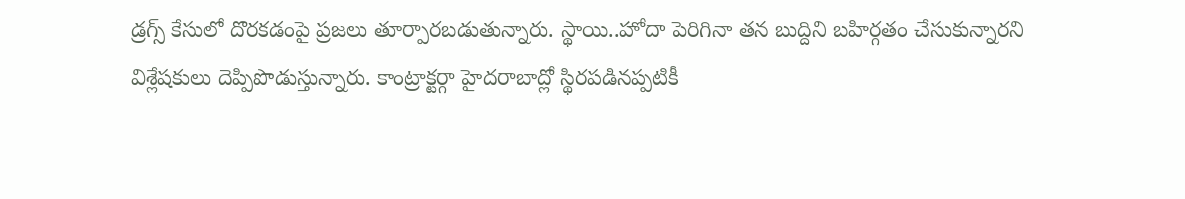డ్రగ్స్ కేసులో దొరకడంపై ప్రజలు తూర్పారబడుతున్నారు. స్థాయి..హోదా పెరిగినా తన బుద్దిని బహిర్గతం చేసుకున్నారని విశ్లేషకులు దెప్పిపొడుస్తున్నారు. కాంట్రాక్టర్గా హైదరాబాద్లో స్థిరపడినప్పటికీ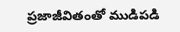ప్రజాజీవితంతో ముడిపడి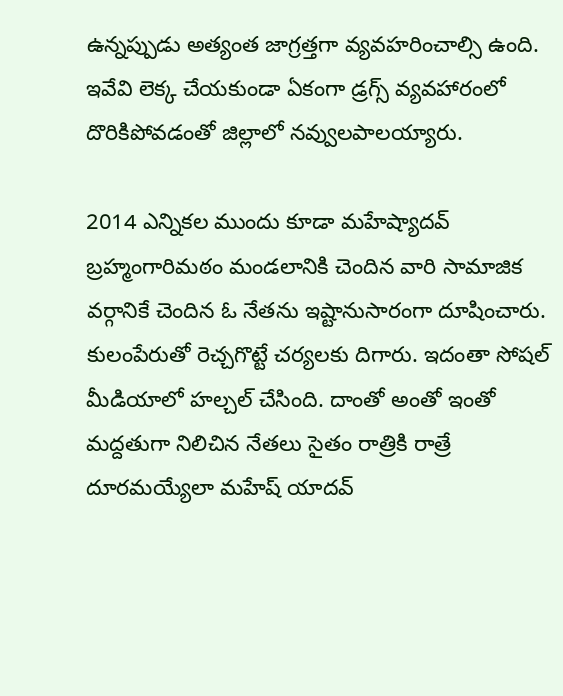ఉన్నప్పుడు అత్యంత జాగ్రత్తగా వ్యవహరించాల్సి ఉంది. ఇవేవి లెక్క చేయకుండా ఏకంగా డ్రగ్స్ వ్యవహారంలో దొరికిపోవడంతో జిల్లాలో నవ్వులపాలయ్యారు.

2014 ఎన్నికల ముందు కూడా మహేష్యాదవ్ బ్రహ్మంగారిమఠం మండలానికి చెందిన వారి సామాజిక వర్గానికే చెందిన ఓ నేతను ఇష్టానుసారంగా దూషించారు. కులంపేరుతో రెచ్చగొట్టే చర్యలకు దిగారు. ఇదంతా సోషల్ మీడియాలో హల్చల్ చేసింది. దాంతో అంతో ఇంతో మద్దతుగా నిలిచిన నేతలు సైతం రాత్రికి రాత్రే దూరమయ్యేలా మహేష్ యాదవ్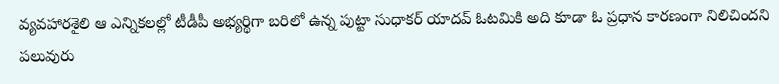వ్యవహారశైలి ఆ ఎన్నికలల్లో టీడీపీ అభ్యర్థిగా బరిలో ఉన్న పుట్టా సుధాకర్ యాదవ్ ఓటమికి అది కూడా ఓ ప్రధాన కారణంగా నిలిచిందని పలువురు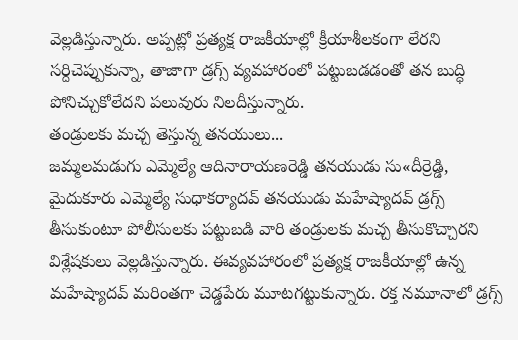వెల్లడిస్తున్నారు. అప్పట్లో ప్రత్యక్ష రాజకీయాల్లో క్రీయాశీలకంగా లేరని సర్దిచెప్పుకున్నా, తాజాగా డ్రగ్స్ వ్యవహారంలో పట్టుబడడంతో తన బుద్ధి పోనిచ్చుకోలేదని పలువురు నిలదీస్తున్నారు.
తండ్రులకు మచ్చ తెస్తున్న తనయులు...
జమ్మలమడుగు ఎమ్మెల్యే ఆదినారాయణరెడ్డి తనయుడు సు«దీర్రెడ్డి, మైదుకూరు ఎమ్మెల్యే సుధాకర్యాదవ్ తనయుడు మహేష్యాదవ్ డ్రగ్స్ తీసుకుంటూ పోలీసులకు పట్టుబడి వారి తండ్రులకు మచ్చ తీసుకొచ్చారని విశ్లేషకులు వెల్లడిస్తున్నారు. ఈవ్యవహారంలో ప్రత్యక్ష రాజకీయాల్లో ఉన్న మహేష్యాదవ్ మరింతగా చెడ్డపేరు మూటగట్టుకున్నారు. రక్త నమూనాలో డ్రగ్స్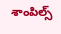శాంపిల్స్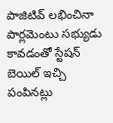పాజిటివ్ లభించినా పార్లమెంటు సభ్యుడు కావడంతో స్టేషన్ బెయిల్ ఇచ్చి పంపినట్లు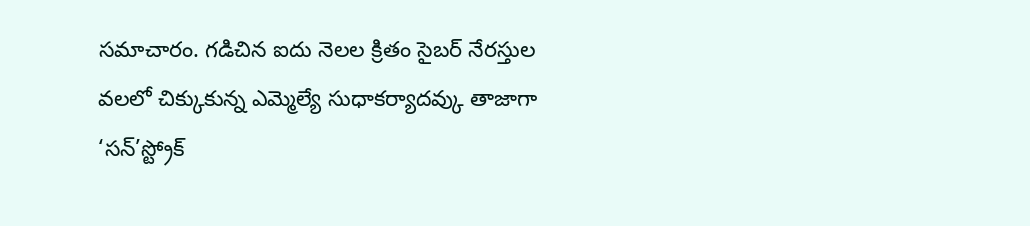సమాచారం. గడిచిన ఐదు నెలల క్రితం సైబర్ నేరస్తుల వలలో చిక్కుకున్న ఎమ్మెల్యే సుధాకర్యాదవ్కు తాజాగా ‘సన్’స్ట్రోక్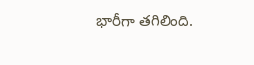భారీగా తగిలింది.